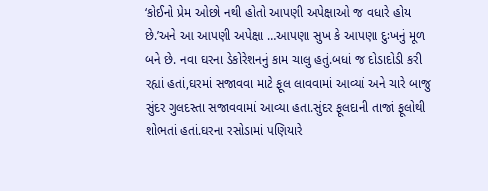‘કોઈનો પ્રેમ ઓછો નથી હોતો આપણી અપેક્ષાઓ જ વધારે હોય છે.’અને આ આપણી અપેક્ષા …આપણા સુખ કે આપણા દુઃખનું મૂળ બને છે. નવા ઘરના ડેકોરેશનનું કામ ચાલુ હતું.બધાં જ દોડાદોડી કરી રહ્યાં હતાં,ઘરમાં સજાવવા માટે ફૂલ લાવવામાં આવ્યાં અને ચારે બાજુ સુંદર ગુલદસ્તા સજાવવામાં આવ્યા હતા.સુંદર ફૂલદાની તાજાં ફૂલોથી શોભતાં હતાં.ઘરના રસોડામાં પણિયારે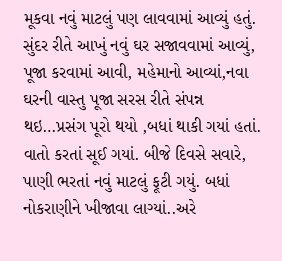મૂકવા નવું માટલું પણ લાવવામાં આવ્યું હતું.
સુંદર રીતે આખું નવું ઘર સજાવવામાં આવ્યું, પૂજા કરવામાં આવી, મહેમાનો આવ્યાં,નવા ઘરની વાસ્તુ પૂજા સરસ રીતે સંપન્ન થઇ…પ્રસંગ પૂરો થયો ,બધાં થાકી ગયાં હતાં. વાતો કરતાં સૂઈ ગયાં. બીજે દિવસે સવારે, પાણી ભરતાં નવું માટલું ફૂટી ગયું. બધાં નોકરાણીને ખીજાવા લાગ્યાં..અરે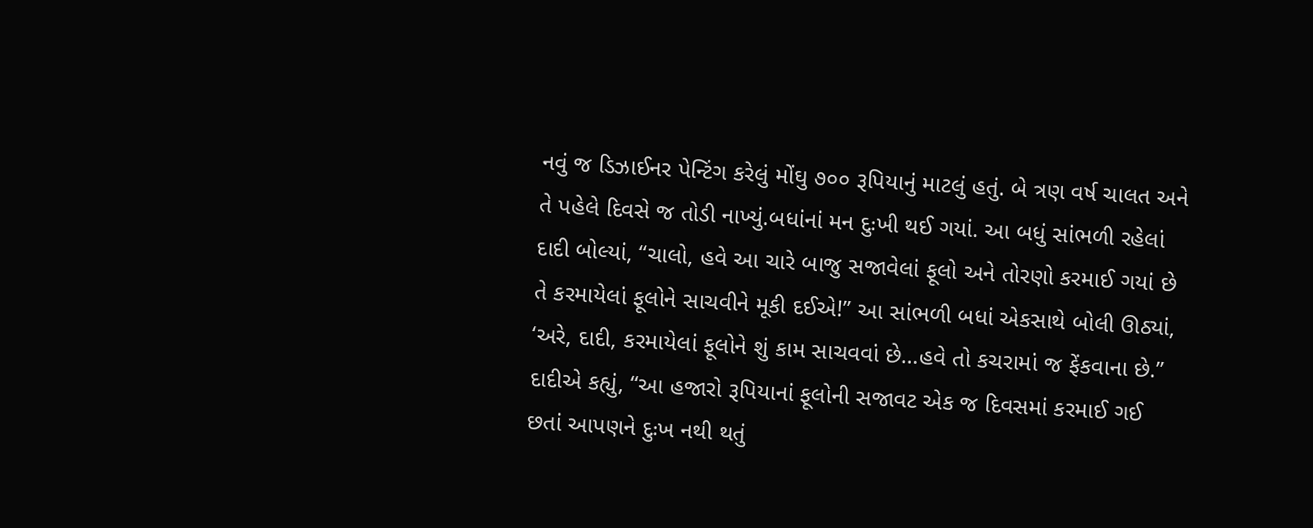નવું જ ડિઝાઈનર પેન્ટિંગ કરેલું મોંઘુ ૭૦૦ રૂપિયાનું માટલું હતું. બે ત્રણ વર્ષ ચાલત અને તે પહેલે દિવસે જ તોડી નાખ્યું.બધાંનાં મન દુઃખી થઈ ગયાં. આ બધું સાંભળી રહેલાં દાદી બોલ્યાં, ‘‘ચાલો, હવે આ ચારે બાજુ સજાવેલાં ફૂલો અને તોરણો કરમાઈ ગયાં છે તે કરમાયેલાં ફૂલોને સાચવીને મૂકી દઈએ!’’ આ સાંભળી બધાં એકસાથે બોલી ઊઠ્યાં, ‘અરે, દાદી, કરમાયેલાં ફૂલોને શું કામ સાચવવાં છે…હવે તો કચરામાં જ ફેંકવાના છે.’’
દાદીએ કહ્યું, ‘‘આ હજારો રૂપિયાનાં ફૂલોની સજાવટ એક જ દિવસમાં કરમાઈ ગઈ છતાં આપણને દુઃખ નથી થતું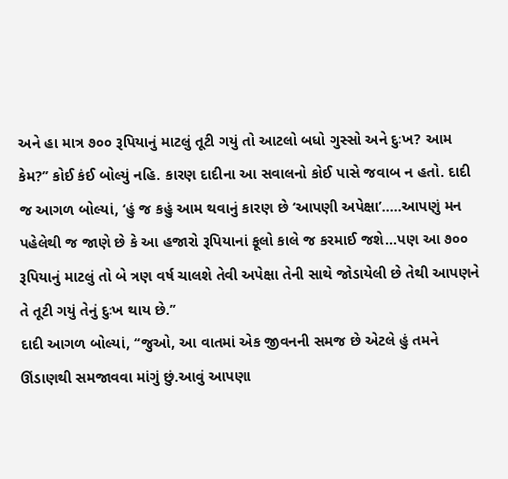અને હા માત્ર ૭૦૦ રૂપિયાનું માટલું તૂટી ગયું તો આટલો બધો ગુસ્સો અને દુઃખ? આમ કેમ?’’ કોઈ કંઈ બોલ્યું નહિ. કારણ દાદીના આ સવાલનો કોઈ પાસે જવાબ ન હતો. દાદી જ આગળ બોલ્યાં, ‘હું જ કહું આમ થવાનું કારણ છે ‘આપણી અપેક્ષા’…..આપણું મન પહેલેથી જ જાણે છે કે આ હજારો રૂપિયાનાં ફૂલો કાલે જ કરમાઈ જશે…પણ આ ૭૦૦ રૂપિયાનું માટલું તો બે ત્રણ વર્ષ ચાલશે તેવી અપેક્ષા તેની સાથે જોડાયેલી છે તેથી આપણને તે તૂટી ગયું તેનું દુઃખ થાય છે.’’
દાદી આગળ બોલ્યાં, ‘‘જુઓ, આ વાતમાં એક જીવનની સમજ છે એટલે હું તમને ઊંડાણથી સમજાવવા માંગું છું.આવું આપણા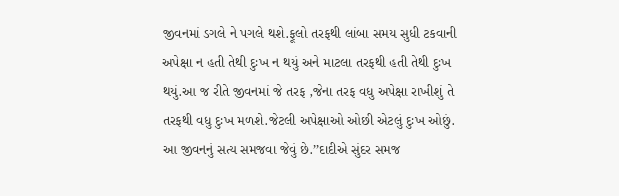જીવનમાં ડગલે ને પગલે થશે.ફૂલો તરફથી લાંબા સમય સુધી ટકવાની અપેક્ષા ન હતી તેથી દુઃખ ન થયું અને માટલા તરફથી હતી તેથી દુઃખ થયું.આ જ રીતે જીવનમાં જે તરફ ,જેના તરફ વધુ અપેક્ષા રાખીશું તે તરફથી વધુ દુઃખ મળશે.જેટલી અપેક્ષાઓ ઓછી એટલું દુઃખ ઓછું. આ જીવનનું સત્ય સમજવા જેવું છે.’’દાદીએ સુંદર સમજ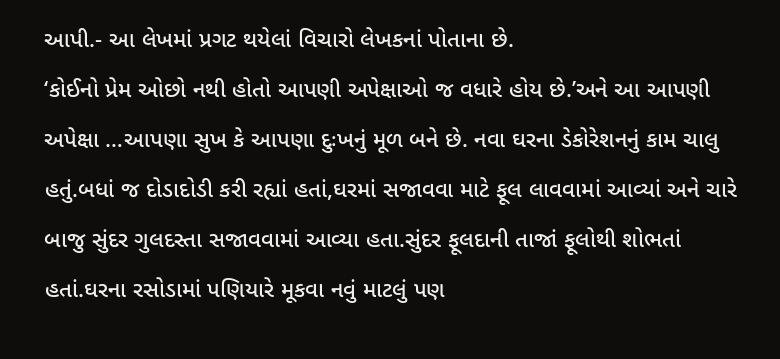આપી.- આ લેખમાં પ્રગટ થયેલાં વિચારો લેખકનાં પોતાના છે.
‘કોઈનો પ્રેમ ઓછો નથી હોતો આપણી અપેક્ષાઓ જ વધારે હોય છે.’અને આ આપણી અપેક્ષા …આપણા સુખ કે આપણા દુઃખનું મૂળ બને છે. નવા ઘરના ડેકોરેશનનું કામ ચાલુ હતું.બધાં જ દોડાદોડી કરી રહ્યાં હતાં,ઘરમાં સજાવવા માટે ફૂલ લાવવામાં આવ્યાં અને ચારે બાજુ સુંદર ગુલદસ્તા સજાવવામાં આવ્યા હતા.સુંદર ફૂલદાની તાજાં ફૂલોથી શોભતાં હતાં.ઘરના રસોડામાં પણિયારે મૂકવા નવું માટલું પણ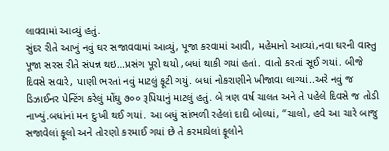લાવવામાં આવ્યું હતું.
સુંદર રીતે આખું નવું ઘર સજાવવામાં આવ્યું, પૂજા કરવામાં આવી, મહેમાનો આવ્યાં,નવા ઘરની વાસ્તુ પૂજા સરસ રીતે સંપન્ન થઇ…પ્રસંગ પૂરો થયો ,બધાં થાકી ગયાં હતાં. વાતો કરતાં સૂઈ ગયાં. બીજે દિવસે સવારે, પાણી ભરતાં નવું માટલું ફૂટી ગયું. બધાં નોકરાણીને ખીજાવા લાગ્યાં..અરે નવું જ ડિઝાઈનર પેન્ટિંગ કરેલું મોંઘુ ૭૦૦ રૂપિયાનું માટલું હતું. બે ત્રણ વર્ષ ચાલત અને તે પહેલે દિવસે જ તોડી નાખ્યું.બધાંનાં મન દુઃખી થઈ ગયાં. આ બધું સાંભળી રહેલાં દાદી બોલ્યાં, ‘‘ચાલો, હવે આ ચારે બાજુ સજાવેલાં ફૂલો અને તોરણો કરમાઈ ગયાં છે તે કરમાયેલાં ફૂલોને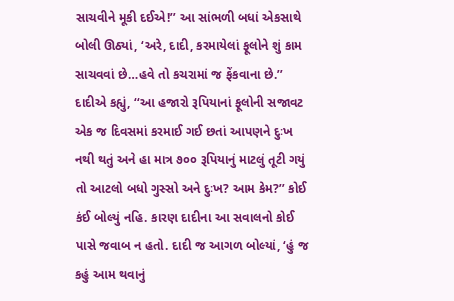સાચવીને મૂકી દઈએ!’’ આ સાંભળી બધાં એકસાથે બોલી ઊઠ્યાં, ‘અરે, દાદી, કરમાયેલાં ફૂલોને શું કામ સાચવવાં છે…હવે તો કચરામાં જ ફેંકવાના છે.’’
દાદીએ કહ્યું, ‘‘આ હજારો રૂપિયાનાં ફૂલોની સજાવટ એક જ દિવસમાં કરમાઈ ગઈ છતાં આપણને દુઃખ નથી થતું અને હા માત્ર ૭૦૦ રૂપિયાનું માટલું તૂટી ગયું તો આટલો બધો ગુસ્સો અને દુઃખ? આમ કેમ?’’ કોઈ કંઈ બોલ્યું નહિ. કારણ દાદીના આ સવાલનો કોઈ પાસે જવાબ ન હતો. દાદી જ આગળ બોલ્યાં, ‘હું જ કહું આમ થવાનું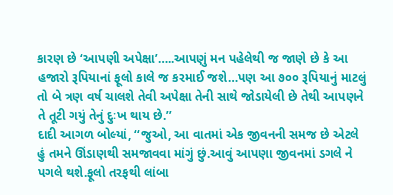કારણ છે ‘આપણી અપેક્ષા’…..આપણું મન પહેલેથી જ જાણે છે કે આ હજારો રૂપિયાનાં ફૂલો કાલે જ કરમાઈ જશે…પણ આ ૭૦૦ રૂપિયાનું માટલું તો બે ત્રણ વર્ષ ચાલશે તેવી અપેક્ષા તેની સાથે જોડાયેલી છે તેથી આપણને તે તૂટી ગયું તેનું દુઃખ થાય છે.’’
દાદી આગળ બોલ્યાં, ‘‘જુઓ, આ વાતમાં એક જીવનની સમજ છે એટલે હું તમને ઊંડાણથી સમજાવવા માંગું છું.આવું આપણા જીવનમાં ડગલે ને પગલે થશે.ફૂલો તરફથી લાંબા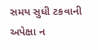સમય સુધી ટકવાની અપેક્ષા ન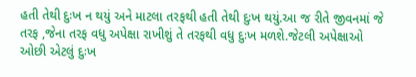હતી તેથી દુઃખ ન થયું અને માટલા તરફથી હતી તેથી દુઃખ થયું.આ જ રીતે જીવનમાં જે તરફ ,જેના તરફ વધુ અપેક્ષા રાખીશું તે તરફથી વધુ દુઃખ મળશે.જેટલી અપેક્ષાઓ ઓછી એટલું દુઃખ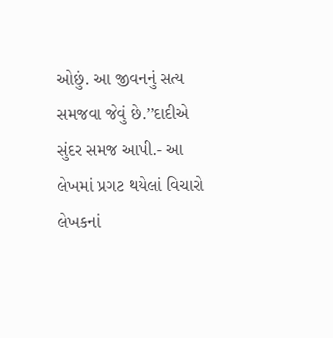ઓછું. આ જીવનનું સત્ય સમજવા જેવું છે.’’દાદીએ સુંદર સમજ આપી.- આ લેખમાં પ્રગટ થયેલાં વિચારો લેખકનાં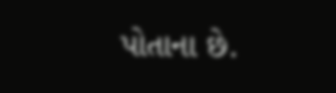પોતાના છે.